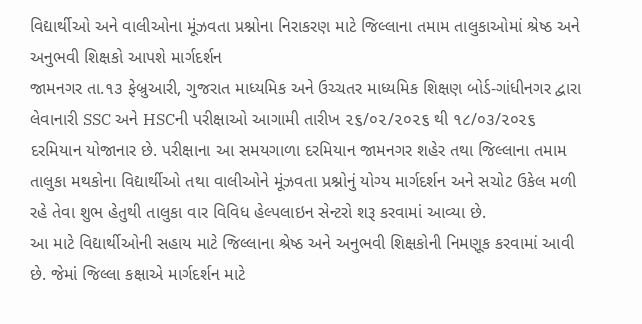વિદ્યાર્થીઓ અને વાલીઓના મૂંઝવતા પ્રશ્નોના નિરાકરણ માટે જિલ્લાના તમામ તાલુકાઓમાં શ્રેષ્ઠ અને અનુભવી શિક્ષકો આપશે માર્ગદર્શન
જામનગર તા.૧૩ ફેબ્રુઆરી, ગુજરાત માધ્યમિક અને ઉચ્ચતર માધ્યમિક શિક્ષણ બોર્ડ-ગાંધીનગર દ્વારા લેવાનારી SSC અને HSCની પરીક્ષાઓ આગામી તારીખ ૨૬/૦૨/૨૦૨૬ થી ૧૮/૦૩/૨૦૨૬ દરમિયાન યોજાનાર છે. પરીક્ષાના આ સમયગાળા દરમિયાન જામનગર શહેર તથા જિલ્લાના તમામ તાલુકા મથકોના વિદ્યાર્થીઓ તથા વાલીઓને મૂંઝવતા પ્રશ્નોનું યોગ્ય માર્ગદર્શન અને સચોટ ઉકેલ મળી રહે તેવા શુભ હેતુથી તાલુકા વાર વિવિધ હેલ્પલાઇન સેન્ટરો શરૂ કરવામાં આવ્યા છે.
આ માટે વિદ્યાર્થીઓની સહાય માટે જિલ્લાના શ્રેષ્ઠ અને અનુભવી શિક્ષકોની નિમણૂક કરવામાં આવી છે. જેમાં જિલ્લા કક્ષાએ માર્ગદર્શન માટે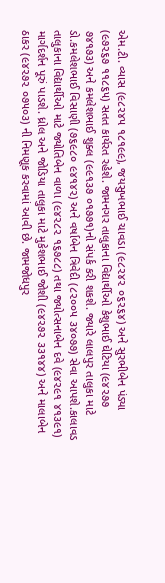એમ.ટી. વ્યાસ (૯૮૨૪૫ ૧૮૧૯૯), જયસુખભાઈ ચાવડા (૯૮૨૪૨ ૦૬૨૬૪) અને સુરભીબેન પંડ્યા (૯૭૨૬૭ ૧૧૮૬૫) સતત કાર્યરત રહેશે. જામનગર તાલુકાના વિદ્યાર્થીઓ કેશુભાઈ ઘેટિયા (૯૪૨૭૭ ૭૪૧૭૩) અને કમલેશભાઈ શુક્લ (૯૯૧૩૭ ૦૧૭૭૧)નો સંપર્ક કરી શકશે. જ્યારે લાલપુર તાલુકા માટે ડો.કમલેશભાઈ વિસાણી (૭૬૯૮૦ ૯૪૧૪૨) અને વર્ષાબેન ત્રિવેદી (૮૨૦૦૫ ૩૪૦૭૭) સેવા આપશે.કાલાવડ તાલુકાના વિદ્યાર્થીઓ માટે જ્યોતિબેન વાળા (૯૪૨૮૨ ૧૬૭૮૮) તથા જ્યોત્સનાબેન દવે (૯૪૨૯૧ ૪૧૩૯૧) માર્ગદર્શન પૂરું પાડશે. ધ્રોલ અને જોડિયા તાલુકા માટે મુકેશભાઈ જોશી (૯૪૨૭૨ ૩૩૧૪૪) અને માલાબેન ઠાકર (૯૪૨૭૨ ૦૭૫૦૩) ની નિમણૂક કરવામાં આવી છે. જામજોધપુર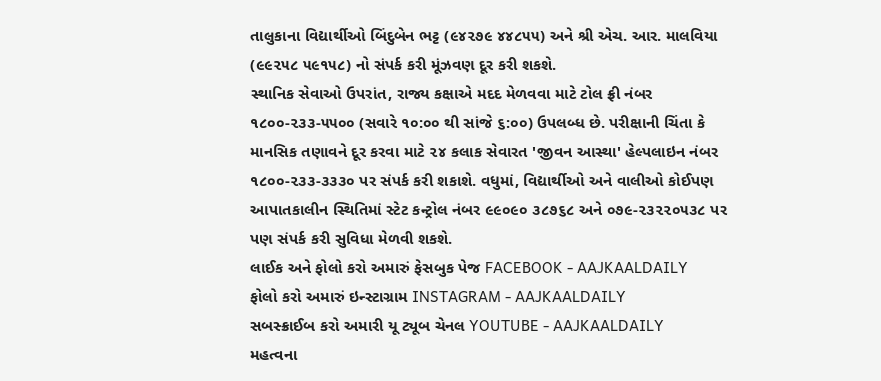તાલુકાના વિદ્યાર્થીઓ બિંદુબેન ભટ્ટ (૯૪૨૭૯ ૪૪૮૫૫) અને શ્રી એચ. આર. માલવિયા (૯૯૨૫૮ ૫૯૧૫૮) નો સંપર્ક કરી મૂંઝવણ દૂર કરી શકશે.
સ્થાનિક સેવાઓ ઉપરાંત, રાજ્ય કક્ષાએ મદદ મેળવવા માટે ટોલ ફ્રી નંબર ૧૮૦૦-૨૩૩-૫૫૦૦ (સવારે ૧૦:૦૦ થી સાંજે ૬:૦૦) ઉપલબ્ધ છે. પરીક્ષાની ચિંતા કે માનસિક તણાવને દૂર કરવા માટે ૨૪ કલાક સેવારત 'જીવન આસ્થા' હેલ્પલાઇન નંબર ૧૮૦૦-૨૩૩-૩૩૩૦ પર સંપર્ક કરી શકાશે. વધુમાં, વિદ્યાર્થીઓ અને વાલીઓ કોઈપણ આપાતકાલીન સ્થિતિમાં સ્ટેટ કન્ટ્રોલ નંબર ૯૯૦૯૦ ૩૮૭૬૮ અને ૦૭૯-૨૩૨૨૦૫૩૮ પર પણ સંપર્ક કરી સુવિધા મેળવી શકશે.
લાઈક અને ફોલો કરો અમારું ફેસબુક પેજ FACEBOOK - AAJKAALDAILY
ફોલો કરો અમારું ઇન્સ્ટાગ્રામ INSTAGRAM - AAJKAALDAILY
સબસ્ક્રાઈબ કરો અમારી યૂ ટ્યૂબ ચેનલ YOUTUBE - AAJKAALDAILY
મહત્વના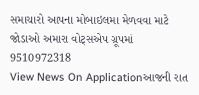સમાચારો આપના મોબાઇલમા મેળવવા માટે જોડાઓ અમારા વોટ્સએપ ગ્રૂપમાં 9510972318
View News On Applicationઆજની રાત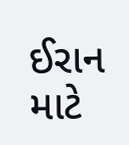ઈરાન માટે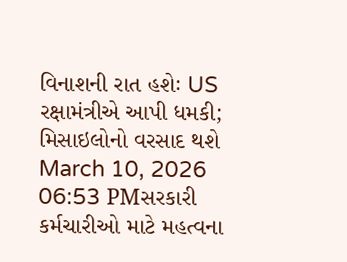વિનાશની રાત હશેઃ US રક્ષામંત્રીએ આપી ધમકી; મિસાઇલોનો વરસાદ થશે
March 10, 2026 06:53 PMસરકારી કર્મચારીઓ માટે મહત્વના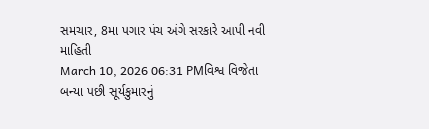સમચાર, 8મા પગાર પંચ અંગે સરકારે આપી નવી માહિતી
March 10, 2026 06:31 PMવિશ્વ વિજેતા બન્યા પછી સૂર્યકુમારનું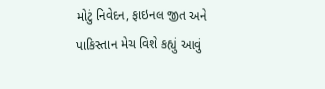મોટું નિવેદન, ફાઇનલ જીત અને પાકિસ્તાન મેચ વિશે કહ્યું આવું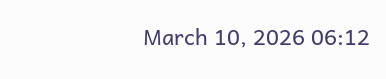March 10, 2026 06:12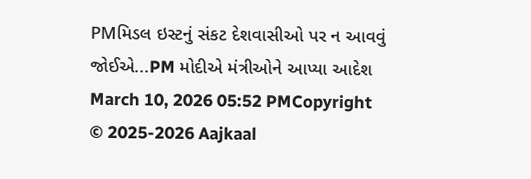PMમિડલ ઇસ્ટનું સંકટ દેશવાસીઓ પર ન આવવું જોઈએ...PM મોદીએ મંત્રીઓને આપ્યા આદેશ
March 10, 2026 05:52 PMCopyright © 2025-2026 Aajkaal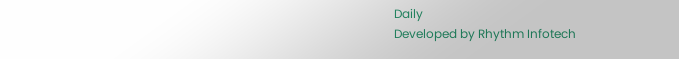Daily
Developed by Rhythm Infotech